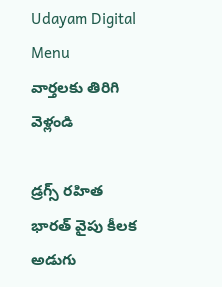Udayam Digital
Menu
వార్తలకు తిరిగి వెళ్లండి

డ్రగ్స్ రహిత భారత్‌ వైపు కీలక అడుగు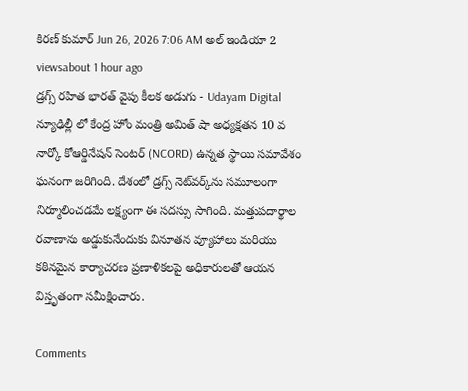కిరణ్ కుమార్ Jun 26, 2026 7:06 AM అల్ ఇండియా 2 viewsabout 1 hour ago
డ్రగ్స్ రహిత భారత్‌ వైపు కీలక అడుగు - Udayam Digital
న్యూఢిల్లీ లో కేంద్ర హోం మంత్రి అమిత్ షా అధ్యక్షతన 10 వ నార్కో కోఆర్డినేషన్ సెంటర్ (NCORD) ఉన్నత స్థాయి సమావేశం ఘనంగా జరిగింది. దేశంలో డ్రగ్స్ నెట్‌వర్క్‌ను సమూలంగా నిర్మూలించడమే లక్ష్యంగా ఈ సదస్సు సాగింది. మత్తుపదార్థాల రవాణాను అడ్డుకునేందుకు వినూతన వ్యూహాలు మరియు కఠినమైన కార్యాచరణ ప్రణాళికలపై అధికారులతో ఆయన విస్తృతంగా సమీక్షించారు.

Comments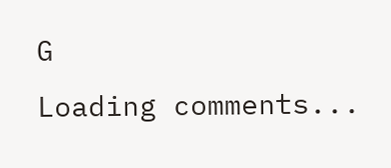G
Loading comments...